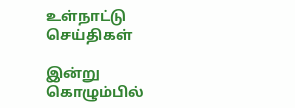உள்நாட்டு செய்திகள்

இன்று கொழும்பில்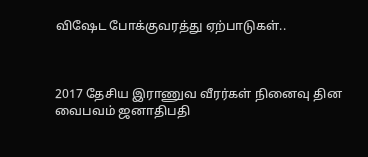விஷேட போக்குவரத்து ஏற்பாடுகள்..



2017 தேசிய இராணுவ வீரர்கள் நினைவு தின வைபவம் ஜனாதிபதி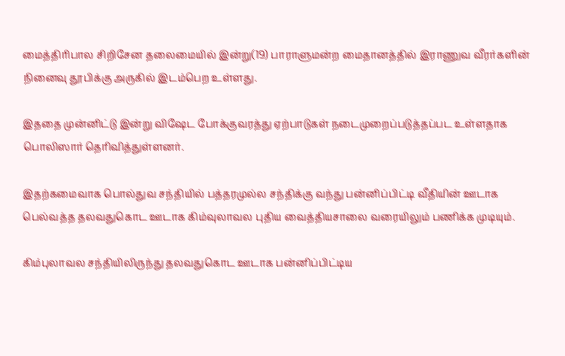மைத்திரிபால சிறிசேன தலைமையில் இன்று(19) பாராளுமன்ற மைதானத்தில் இராணுவ வீரர்களின் நினைவு தூபிக்கு அருகில் இடம்பெற உள்ளது.

இததை முன்னிட்டு இன்று விஷேட போக்குவரத்து ஏற்பாடுகள் நடைமுறைப்படுத்தப்பட உள்ளதாக பொலிஸார் தெரிவித்துள்ளனர்.

இதற்கமைவாக பொல்துவ சந்தியில் பத்தரமுல்ல சந்திக்கு வந்து பன்னிப்பிட்டி வீதியின் ஊடாக பெல்வத்த தலவதுகொட ஊடாக கிம்வுலாவல புதிய வைத்தியசாலை வரையிலும் பணிக்க முடியும்.

கிம்புலாவல சந்தியிலிருந்து தலவதுகொட ஊடாக பன்னிப்பிட்டிய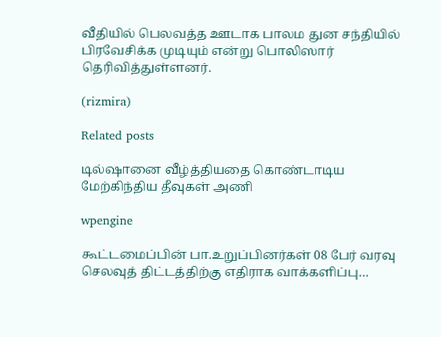வீதியில் பெலவத்த ஊடாக பாலம துன சந்தியில் பிரவேசிக்க முடியும் என்று பொலிஸார் தெரிவித்துள்ளனர்.

(rizmira)

Related posts

டில்ஷானை வீழ்த்தியதை கொண்டாடிய மேற்கிந்திய தீவுகள் அணி

wpengine

கூட்டமைப்பின் பா.உறுப்பினர்கள் 08 பேர் வரவு செலவுத் திட்டத்திற்கு எதிராக வாக்களிப்பு…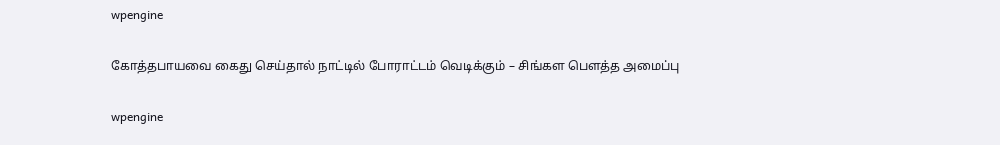wpengine

கோத்தபாயவை கைது செய்தால் நாட்டில் போராட்டம் வெடிக்கும் – சிங்கள பௌத்த அமைப்பு

wpengine